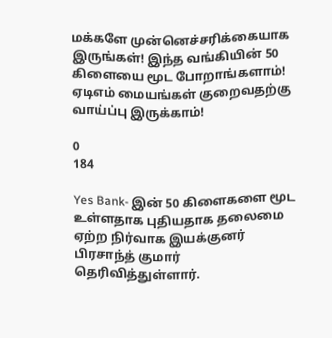மக்களே முன்னெச்சரிக்கையாக இருங்கள்! இந்த வங்கியின் 50 கிளையை மூட போறாங்களாம்! ஏடிஎம் மையங்கள் குறைவதற்கு வாய்ப்பு இருக்காம்!

0
184

Yes Bank- இன் 50 கிளைகளை மூட உள்ளதாக புதியதாக தலைமை ஏற்ற நிர்வாக இயக்குனர் பிரசாந்த் குமார் தெரிவித்துள்ளார்.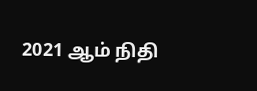2021 ஆம் நிதி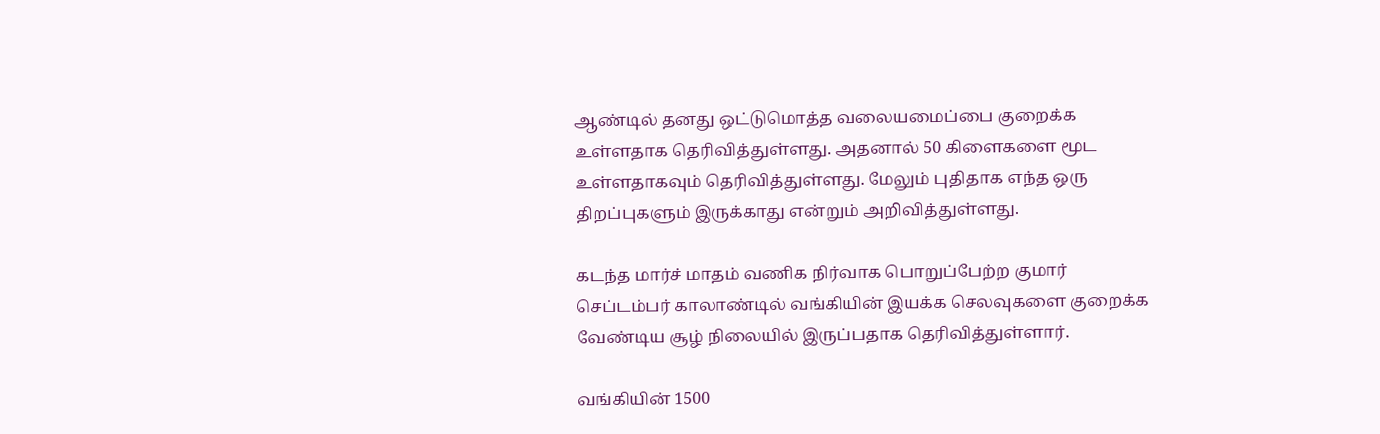ஆண்டில் தனது ஒட்டுமொத்த வலையமைப்பை குறைக்க உள்ளதாக தெரிவித்துள்ளது. அதனால் 50 கிளைகளை மூட உள்ளதாகவும் தெரிவித்துள்ளது. மேலும் புதிதாக எந்த ஒரு திறப்புகளும் இருக்காது என்றும் அறிவித்துள்ளது.

கடந்த மார்ச் மாதம் வணிக நிர்வாக பொறுப்பேற்ற குமார் செப்டம்பர் காலாண்டில் வங்கியின் இயக்க செலவுகளை குறைக்க வேண்டிய சூழ் நிலையில் இருப்பதாக தெரிவித்துள்ளார்.

வங்கியின் 1500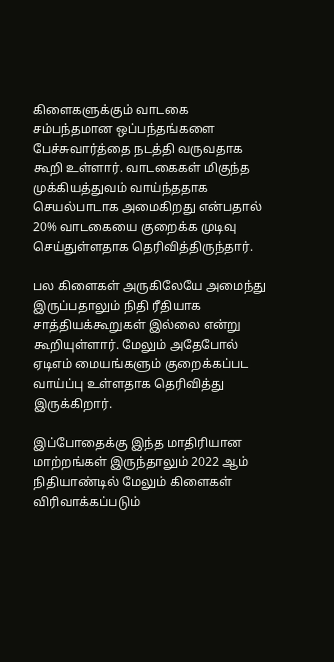கிளைகளுக்கும் வாடகை சம்பந்தமான ஒப்பந்தங்களை பேச்சுவார்த்தை நடத்தி வருவதாக கூறி உள்ளார். வாடகைகள் மிகுந்த முக்கியத்துவம் வாய்ந்ததாக செயல்பாடாக அமைகிறது என்பதால் 20% வாடகையை குறைக்க முடிவு செய்துள்ளதாக தெரிவித்திருந்தார்.

பல கிளைகள் அருகிலேயே அமைந்து இருப்பதாலும் நிதி ரீதியாக சாத்தியக்கூறுகள் இல்லை என்று கூறியுள்ளார். மேலும் அதேபோல் ஏடிஎம் மையங்களும் குறைக்கப்பட வாய்ப்பு உள்ளதாக தெரிவித்து இருக்கிறார்.

இப்போதைக்கு இந்த மாதிரியான மாற்றங்கள் இருந்தாலும் 2022 ஆம் நிதியாண்டில் மேலும் கிளைகள் விரிவாக்கப்படும்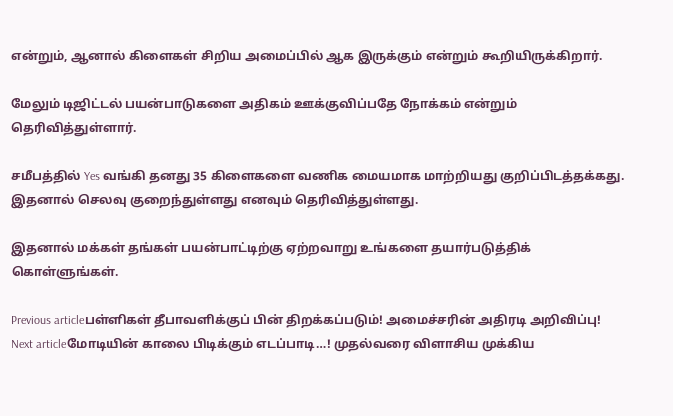என்றும், ஆனால் கிளைகள் சிறிய அமைப்பில் ஆக இருக்கும் என்றும் கூறியிருக்கிறார்.

மேலும் டிஜிட்டல் பயன்பாடுகளை அதிகம் ஊக்குவிப்பதே நோக்கம் என்றும் தெரிவித்துள்ளார்.

சமீபத்தில் Yes வங்கி தனது 35 கிளைகளை வணிக மையமாக மாற்றியது குறிப்பிடத்தக்கது. இதனால் செலவு குறைந்துள்ளது எனவும் தெரிவித்துள்ளது.

இதனால் மக்கள் தங்கள் பயன்பாட்டிற்கு ஏற்றவாறு உங்களை தயார்படுத்திக் கொள்ளுங்கள்.

Previous articleபள்ளிகள் தீபாவளிக்குப் பின் திறக்கப்படும்! அமைச்சரின் அதிரடி அறிவிப்பு!
Next articleமோடியின் காலை பிடிக்கும் எடப்பாடி…! முதல்வரை விளாசிய முக்கிய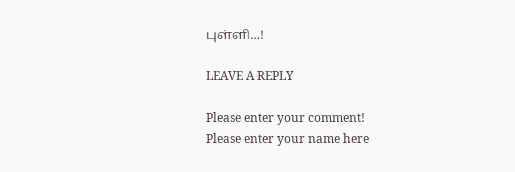புள்ளி…!

LEAVE A REPLY

Please enter your comment!
Please enter your name here